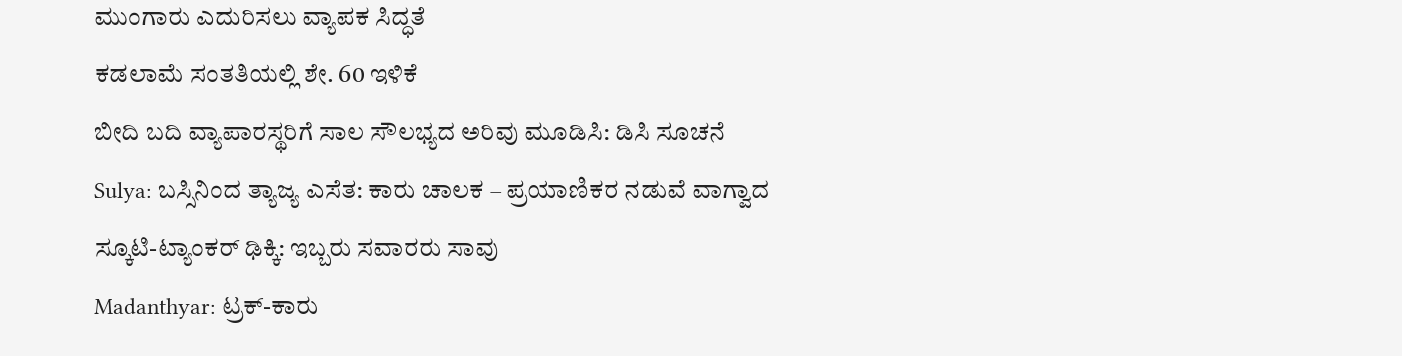ಮುಂಗಾರು ಎದುರಿಸಲು ವ್ಯಾಪಕ ಸಿದ್ಧತೆ
ಕಡಲಾಮೆ ಸಂತತಿಯಲ್ಲಿ ಶೇ. 60 ಇಳಿಕೆ
ಬೀದಿ ಬದಿ ವ್ಯಾಪಾರಸ್ಥರಿಗೆ ಸಾಲ ಸೌಲಭ್ಯದ ಅರಿವು ಮೂಡಿಸಿ: ಡಿಸಿ ಸೂಚನೆ
Sulya: ಬಸ್ಸಿನಿಂದ ತ್ಯಾಜ್ಯ ಎಸೆತ: ಕಾರು ಚಾಲಕ – ಪ್ರಯಾಣಿಕರ ನಡುವೆ ವಾಗ್ವಾದ
ಸ್ಕೂಟಿ-ಟ್ಯಾಂಕರ್ ಢಿಕ್ಕಿ: ಇಬ್ಬರು ಸವಾರರು ಸಾವು
Madanthyar: ಟ್ರಕ್-ಕಾರು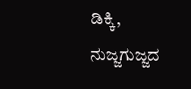ಡಿಕ್ಕಿ, ನುಜ್ಜಗುಜ್ಜದ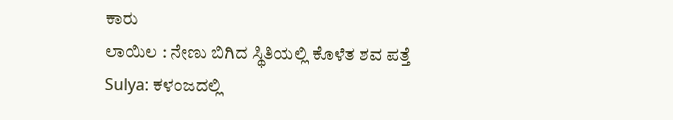ಕಾರು
ಲಾಯಿಲ : ನೇಣು ಬಿಗಿದ ಸ್ಥಿತಿಯಲ್ಲಿ ಕೊಳೆತ ಶವ ಪತ್ತೆ
Sulya: ಕಳಂಜದಲ್ಲಿ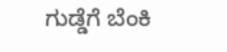ಗುಡ್ಡೆಗೆ ಬೆಂಕಿ